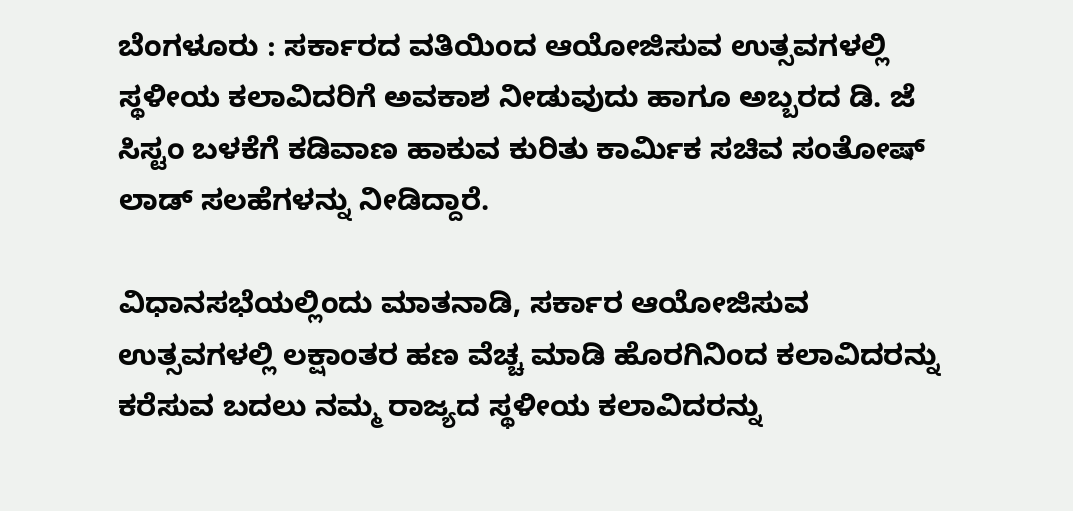ಬೆಂಗಳೂರು : ಸರ್ಕಾರದ ವತಿಯಿಂದ ಆಯೋಜಿಸುವ ಉತ್ಸವಗಳಲ್ಲಿ ಸ್ಥಳೀಯ ಕಲಾವಿದರಿಗೆ ಅವಕಾಶ ನೀಡುವುದು ಹಾಗೂ ಅಬ್ಬರದ ಡಿ. ಜೆ ಸಿಸ್ಟಂ ಬಳಕೆಗೆ ಕಡಿವಾಣ ಹಾಕುವ ಕುರಿತು ಕಾರ್ಮಿಕ ಸಚಿವ ಸಂತೋಷ್ ಲಾಡ್ ಸಲಹೆಗಳನ್ನು ನೀಡಿದ್ದಾರೆ.

ವಿಧಾನಸಭೆಯಲ್ಲಿಂದು ಮಾತನಾಡಿ, ಸರ್ಕಾರ ಆಯೋಜಿಸುವ ಉತ್ಸವಗಳಲ್ಲಿ ಲಕ್ಷಾಂತರ ಹಣ ವೆಚ್ಚ ಮಾಡಿ ಹೊರಗಿನಿಂದ ಕಲಾವಿದರನ್ನು ಕರೆಸುವ ಬದಲು ನಮ್ಮ ರಾಜ್ಯದ ಸ್ಥಳೀಯ ಕಲಾವಿದರನ್ನು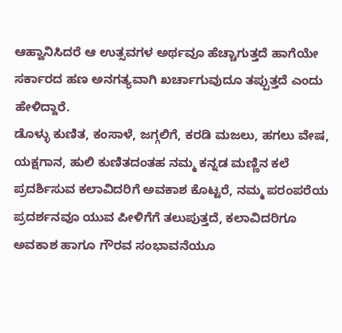ಆಹ್ವಾನಿಸಿದರೆ ಆ ಉತ್ಸವಗಳ ಅರ್ಥವೂ ಹೆಚ್ಚಾಗುತ್ತದೆ ಹಾಗೆಯೇ ಸರ್ಕಾರದ ಹಣ ಅನಗತ್ಯವಾಗಿ ಖರ್ಚಾಗುವುದೂ ತಪ್ಪುತ್ತದೆ ಎಂದು ಹೇಳಿದ್ದಾರೆ.
ಡೊಳ್ಳು ಕುಣಿತ, ಕಂಸಾಳೆ, ಜಗ್ಗಲಿಗೆ, ಕರಡಿ ಮಜಲು, ಹಗಲು ವೇಷ, ಯಕ್ಷಗಾನ, ಹುಲಿ ಕುಣಿತದಂತಹ ನಮ್ಮ ಕನ್ನಡ ಮಣ್ಣಿನ ಕಲೆ ಪ್ರದರ್ಶಿಸುವ ಕಲಾವಿದರಿಗೆ ಅವಕಾಶ ಕೊಟ್ಟರೆ, ನಮ್ಮ ಪರಂಪರೆಯ ಪ್ರದರ್ಶನವೂ ಯುವ ಪೀಳಿಗೆಗೆ ತಲುಪುತ್ತದೆ, ಕಲಾವಿದರಿಗೂ ಅವಕಾಶ ಹಾಗೂ ಗೌರವ ಸಂಭಾವನೆಯೂ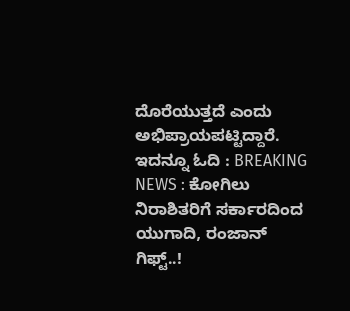ದೊರೆಯುತ್ತದೆ ಎಂದು ಅಭಿಪ್ರಾಯಪಟ್ಟಿದ್ದಾರೆ.
ಇದನ್ನೂ ಓದಿ : BREAKING NEWS : ಕೋಗಿಲು ನಿರಾಶಿತರಿಗೆ ಸರ್ಕಾರದಿಂದ ಯುಗಾದಿ, ರಂಜಾನ್ ಗಿಫ್ಟ್..!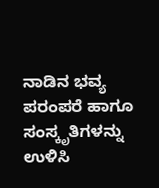ನಾಡಿನ ಭವ್ಯ ಪರಂಪರೆ ಹಾಗೂ ಸಂಸ್ಕೃತಿಗಳನ್ನು ಉಳಿಸಿ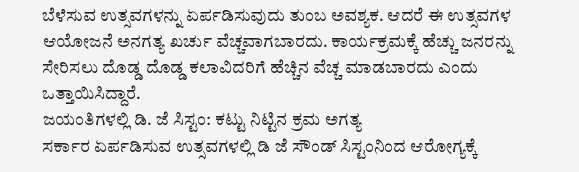ಬೆಳೆಸುವ ಉತ್ಸವಗಳನ್ನು ಏರ್ಪಡಿಸುವುದು ತುಂಬ ಅವಶ್ಯಕ. ಆದರೆ ಈ ಉತ್ಸವಗಳ ಆಯೋಜನೆ ಅನಗತ್ಯ ಖರ್ಚು ವೆಚ್ಚವಾಗಬಾರದು. ಕಾರ್ಯಕ್ರಮಕ್ಕೆ ಹೆಚ್ಚು ಜನರನ್ನು ಸೇರಿಸಲು ದೊಡ್ಡ ದೊಡ್ಡ ಕಲಾವಿದರಿಗೆ ಹೆಚ್ಚಿನ ವೆಚ್ಚ ಮಾಡಬಾರದು ಎಂದು ಒತ್ತಾಯಿಸಿದ್ದಾರೆ.
ಜಯಂತಿಗಳಲ್ಲಿ ಡಿ. ಜೆ ಸಿಸ್ಟಂ: ಕಟ್ಟು ನಿಟ್ಟಿನ ಕ್ರಮ ಅಗತ್ಯ
ಸರ್ಕಾರ ಏರ್ಪಡಿಸುವ ಉತ್ಸವಗಳಲ್ಲಿ ಡಿ ಜೆ ಸೌಂಡ್ ಸಿಸ್ಟಂನಿಂದ ಆರೋಗ್ಯಕ್ಕೆ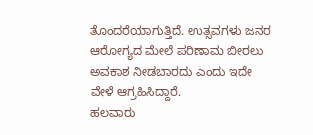ತೊಂದರೆಯಾಗುತ್ತಿದೆ. ಉತ್ಸವಗಳು ಜನರ ಆರೋಗ್ಯದ ಮೇಲೆ ಪರಿಣಾಮ ಬೀರಲು ಅವಕಾಶ ನೀಡಬಾರದು ಎಂದು ಇದೇ ವೇಳೆ ಆಗ್ರಹಿಸಿದ್ದಾರೆ.
ಹಲವಾರು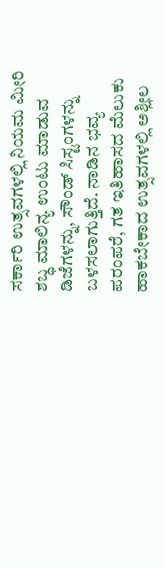ಸರ್ಕಾರಿ ಉತ್ಸವಗಳಲ್ಲಿ ನಿಯಮ ಮೀರಿ ಶಬ್ಧ ಮಾಲಿನ್ಯ ಉಂಟು ಮಾಡುವ ಡಿಜೆಗಳನ್ನು, ಸೌಂಡ್ ಸಿಸ್ಟಂಗಳನ್ನು ಬಳಸಲಾಗುತ್ತಿದೆ. ನಾಡಿನ ಭವ್ಯ ಪರಂಪರೆ, ಗತ ಇತಿಹಾಸದ ಮೆಲುಕು ಹಾಕಬೇಕಾದ ಉತ್ಸವಗಳಲ್ಲಿ ಅಶ್ಲೀಲ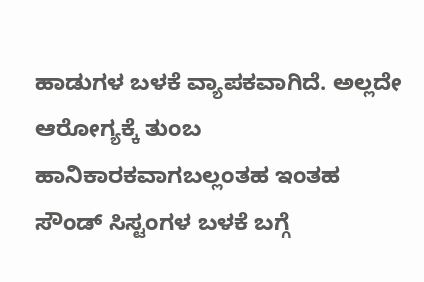ಹಾಡುಗಳ ಬಳಕೆ ವ್ಯಾಪಕವಾಗಿದೆ. ಅಲ್ಲದೇ ಆರೋಗ್ಯಕ್ಕೆ ತುಂಬ ಹಾನಿಕಾರಕವಾಗಬಲ್ಲಂತಹ ಇಂತಹ ಸೌಂಡ್ ಸಿಸ್ಟಂಗಳ ಬಳಕೆ ಬಗ್ಗೆ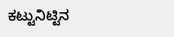ಕಟ್ಟುನಿಟ್ಟಿನ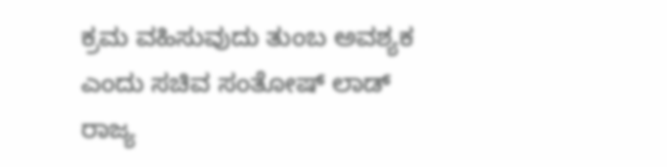ಕ್ರಮ ವಹಿಸುವುದು ತುಂಬ ಅವಶ್ಯಕ ಎಂದು ಸಚಿವ ಸಂತೋಷ್ ಲಾಡ್ ರಾಜ್ಯ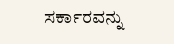ಸರ್ಕಾರವನ್ನು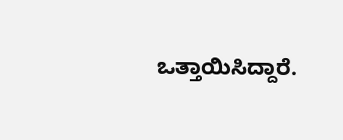ಒತ್ತಾಯಿಸಿದ್ದಾರೆ.